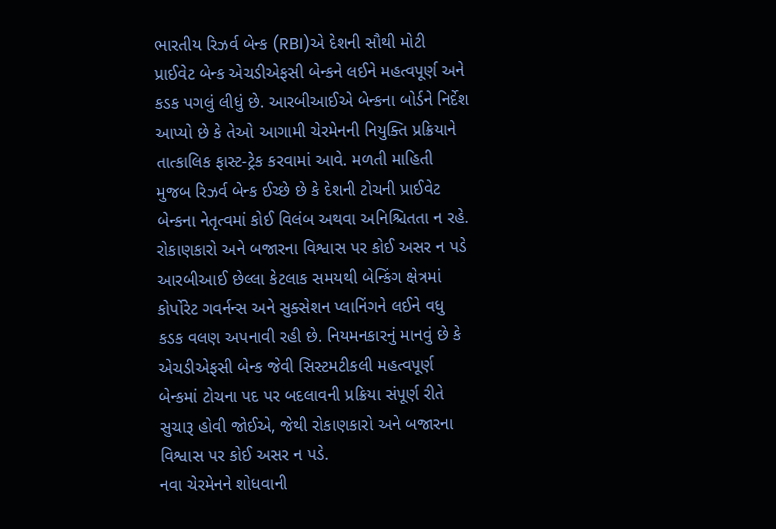ભારતીય રિઝર્વ બેન્ક (RBI)એ દેશની સૌથી મોટી પ્રાઈવેટ બેન્ક એચડીએફસી બેન્કને લઈને મહત્વપૂર્ણ અને કડક પગલું લીધું છે. આરબીઆઈએ બેન્કના બોર્ડને નિર્દેશ આપ્યો છે કે તેઓ આગામી ચેરમેનની નિયુક્તિ પ્રક્રિયાને તાત્કાલિક ફાસ્ટ-ટ્રેક કરવામાં આવે. મળતી માહિતી મુજબ રિઝર્વ બેન્ક ઈચ્છે છે કે દેશની ટોચની પ્રાઈવેટ બેન્કના નેતૃત્વમાં કોઈ વિલંબ અથવા અનિશ્ચિતતા ન રહે.
રોકાણકારો અને બજારના વિશ્વાસ પર કોઈ અસર ન પડે
આરબીઆઈ છેલ્લા કેટલાક સમયથી બેન્કિંગ ક્ષેત્રમાં કોર્પોરેટ ગવર્નન્સ અને સુક્સેશન પ્લાનિંગને લઈને વધુ કડક વલણ અપનાવી રહી છે. નિયમનકારનું માનવું છે કે એચડીએફસી બેન્ક જેવી સિસ્ટમટીકલી મહત્વપૂર્ણ બેન્કમાં ટોચના પદ પર બદલાવની પ્રક્રિયા સંપૂર્ણ રીતે સુચારૂ હોવી જોઈએ, જેથી રોકાણકારો અને બજારના વિશ્વાસ પર કોઈ અસર ન પડે.
નવા ચેરમેનને શોધવાની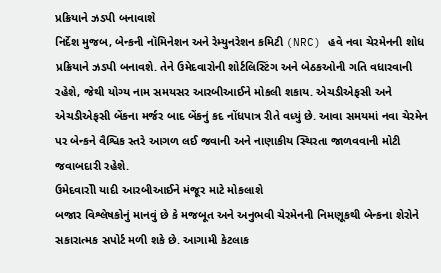પ્રક્રિયાને ઝડપી બનાવાશે
નિર્દેશ મુજબ, બેન્કની નૉમિનેશન અને રેમ્યુનરેશન કમિટી (NRC) હવે નવા ચેરમેનની શોધ પ્રક્રિયાને ઝડપી બનાવશે. તેને ઉમેદવારોની શોર્ટલિસ્ટિંગ અને બેઠકઓની ગતિ વધારવાની રહેશે, જેથી યોગ્ય નામ સમયસર આરબીઆઈને મોકલી શકાય. એચડીએફસી અને એચડીએફસી બેંકના મર્જર બાદ બેંકનું કદ નોંધપાત્ર રીતે વધ્યું છે. આવા સમયમાં નવા ચેરમેન પર બેન્કને વૈશ્વિક સ્તરે આગળ લઈ જવાની અને નાણાકીય સ્થિરતા જાળવવાની મોટી જવાબદારી રહેશે.
ઉમેદવારોી યાદી આરબીઆઈને મંજૂર માટે મોકલાશે
બજાર વિશ્લેષકોનું માનવું છે કે મજબૂત અને અનુભવી ચેરમેનની નિમણૂકથી બેન્કના શેરોને સકારાત્મક સપોર્ટ મળી શકે છે. આગામી કેટલાક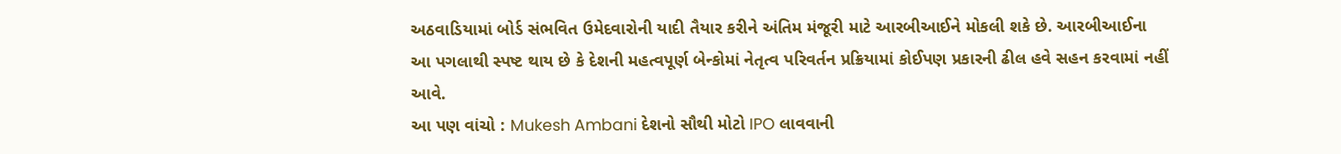અઠવાડિયામાં બોર્ડ સંભવિત ઉમેદવારોની યાદી તૈયાર કરીને અંતિમ મંજૂરી માટે આરબીઆઈને મોકલી શકે છે. આરબીઆઈના આ પગલાથી સ્પષ્ટ થાય છે કે દેશની મહત્વપૂર્ણ બેન્કોમાં નેતૃત્વ પરિવર્તન પ્રક્રિયામાં કોઈપણ પ્રકારની ઢીલ હવે સહન કરવામાં નહીં આવે.
આ પણ વાંચો : Mukesh Ambani દેશનો સૌથી મોટો IPO લાવવાની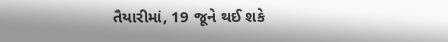તૈયારીમાં, 19 જૂને થઈ શકે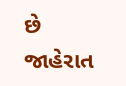છે જાહેરાત